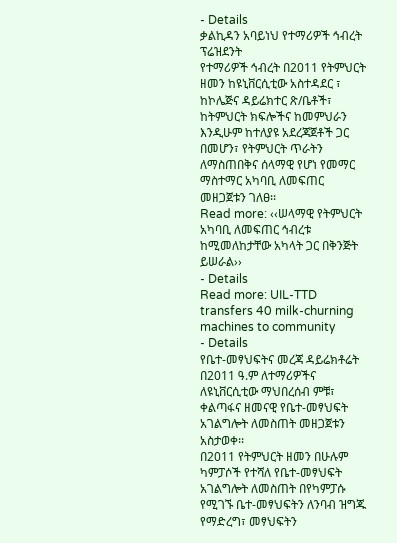- Details
ቃልኪዳን አባይነህ የተማሪዎች ኅብረት ፕሬዝደንት
የተማሪዎች ኅብረት በ2011 የትምህርት ዘመን ከዩኒቨርሲቲው አስተዳደር ፣ ከኮሌጅና ዳይሬክተር ጽ/ቤቶች፣ ከትምህርት ክፍሎችና ከመምህራን እንዲሁም ከተለያዩ አደረጃጀቶች ጋር በመሆን፣ የትምህርት ጥራትን ለማስጠበቅና ሰላማዊ የሆነ የመማር ማስተማር አካባቢ ለመፍጠር መዘጋጀቱን ገለፀ፡፡
Read more: ‹‹ሠላማዊ የትምህርት አካባቢ ለመፍጠር ኅብረቱ ከሚመለከታቸው አካላት ጋር በቅንጅት ይሠራል››
- Details
Read more: UIL-TTD transfers 40 milk-churning machines to community
- Details
የቤተ-መፃህፍትና መረጃ ዳይሬክቶሬት በ2011 ዓ.ም ለተማሪዎችና ለዩኒቨርሲቲው ማህበረሰብ ምቹ፣ ቀልጣፋና ዘመናዊ የቤተ-መፃህፍት አገልግሎት ለመስጠት መዘጋጀቱን አስታወቀ፡፡
በ2011 የትምህርት ዘመን በሁሉም ካምፓሶች የተሻለ የቤተ-መፃህፍት አገልግሎት ለመስጠት በየካምፓሱ የሚገኙ ቤተ-መፃህፍትን ለንባብ ዝግጁ የማድረግ፣ መፃህፍትን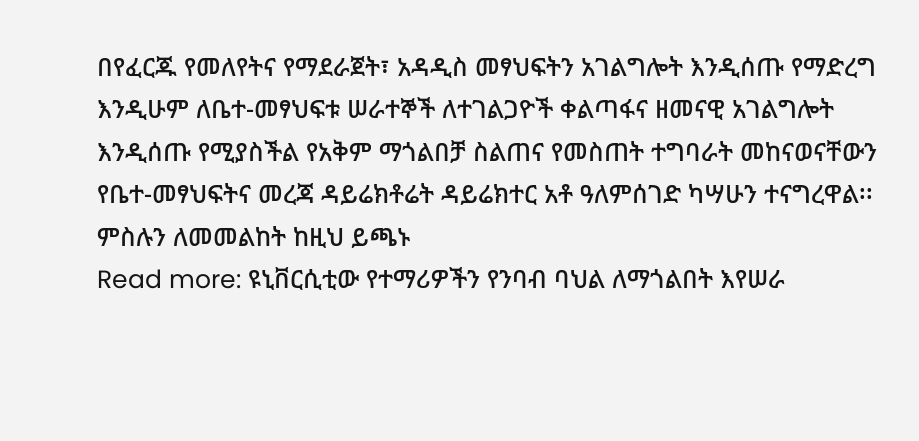በየፈርጁ የመለየትና የማደራጀት፣ አዳዲስ መፃህፍትን አገልግሎት እንዲሰጡ የማድረግ እንዲሁም ለቤተ-መፃህፍቱ ሠራተኞች ለተገልጋዮች ቀልጣፋና ዘመናዊ አገልግሎት እንዲሰጡ የሚያስችል የአቅም ማጎልበቻ ስልጠና የመስጠት ተግባራት መከናወናቸውን የቤተ-መፃህፍትና መረጃ ዳይሬክቶሬት ዳይሬክተር አቶ ዓለምሰገድ ካሣሁን ተናግረዋል፡፡ ምስሉን ለመመልከት ከዚህ ይጫኑ
Read more: ዩኒቨርሲቲው የተማሪዎችን የንባብ ባህል ለማጎልበት እየሠራ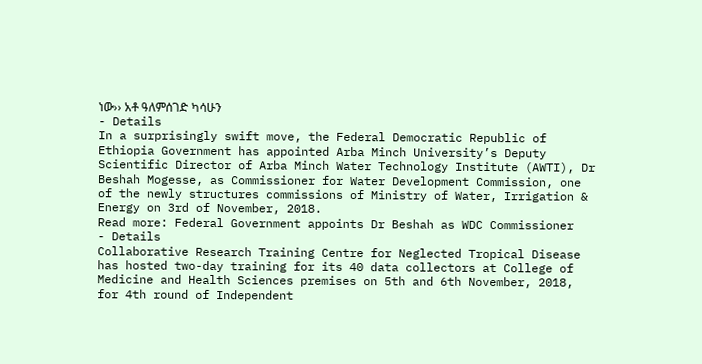ነው›› አቶ ዓለምሰገድ ካሳሁን
- Details
In a surprisingly swift move, the Federal Democratic Republic of Ethiopia Government has appointed Arba Minch University’s Deputy Scientific Director of Arba Minch Water Technology Institute (AWTI), Dr Beshah Mogesse, as Commissioner for Water Development Commission, one of the newly structures commissions of Ministry of Water, Irrigation & Energy on 3rd of November, 2018.
Read more: Federal Government appoints Dr Beshah as WDC Commissioner
- Details
Collaborative Research Training Centre for Neglected Tropical Disease has hosted two-day training for its 40 data collectors at College of Medicine and Health Sciences premises on 5th and 6th November, 2018, for 4th round of Independent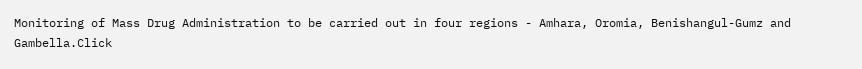Monitoring of Mass Drug Administration to be carried out in four regions - Amhara, Oromia, Benishangul-Gumz and Gambella.Click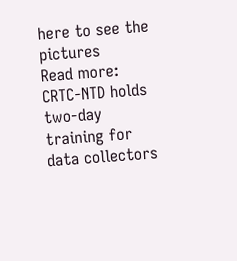here to see the pictures
Read more: CRTC-NTD holds two-day training for data collectors